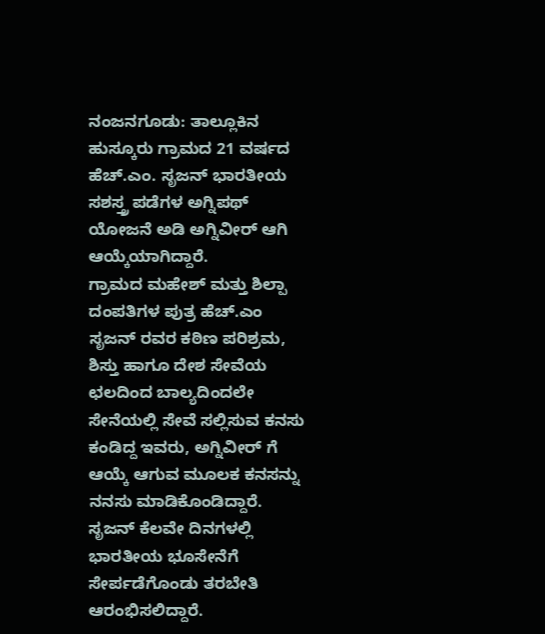ನಂಜನಗೂಡು: ತಾಲ್ಲೂಕಿನ ಹುಸ್ಕೂರು ಗ್ರಾಮದ 21 ವರ್ಷದ ಹೆಚ್.ಎಂ. ಸೃಜನ್ ಭಾರತೀಯ ಸಶಸ್ತ್ರ ಪಡೆಗಳ ಅಗ್ನಿಪಥ್ ಯೋಜನೆ ಅಡಿ ಅಗ್ನಿವೀರ್ ಆಗಿ ಆಯ್ಕೆಯಾಗಿದ್ದಾರೆ.
ಗ್ರಾಮದ ಮಹೇಶ್ ಮತ್ತು ಶಿಲ್ಪಾ ದಂಪತಿಗಳ ಪುತ್ರ ಹೆಚ್.ಎಂ ಸೃಜನ್ ರವರ ಕಠಿಣ ಪರಿಶ್ರಮ, ಶಿಸ್ತು ಹಾಗೂ ದೇಶ ಸೇವೆಯ ಛಲದಿಂದ ಬಾಲ್ಯದಿಂದಲೇ ಸೇನೆಯಲ್ಲಿ ಸೇವೆ ಸಲ್ಲಿಸುವ ಕನಸು ಕಂಡಿದ್ದ ಇವರು, ಅಗ್ನಿವೀರ್ ಗೆ ಆಯ್ಕೆ ಆಗುವ ಮೂಲಕ ಕನಸನ್ನು ನನಸು ಮಾಡಿಕೊಂಡಿದ್ದಾರೆ.
ಸೃಜನ್ ಕೆಲವೇ ದಿನಗಳಲ್ಲಿ ಭಾರತೀಯ ಭೂಸೇನೆಗೆ ಸೇರ್ಪಡೆಗೊಂಡು ತರಬೇತಿ ಆರಂಭಿಸಲಿದ್ದಾರೆ.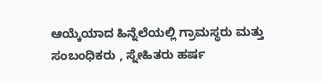ಆಯ್ಕೆಯಾದ ಹಿನ್ನೆಲೆಯಲ್ಲಿ ಗ್ರಾಮಸ್ಥರು ಮತ್ತು ಸಂಬಂಧಿಕರು , ಸ್ನೇಹಿತರು ಹರ್ಷ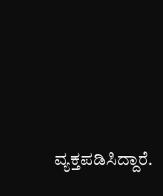ವ್ಯಕ್ತಪಡಿಸಿದ್ದಾರೆ.